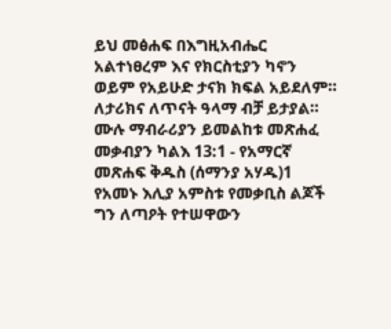ይህ መፅሐፍ በእግዚአብሔር አልተነፀረም እና የክርስቲያን ካኖን ወይም የአይሁድ ታናክ ክፍል አይደለም። ለታሪክና ለጥናት ዓላማ ብቻ ይታያል። ሙሉ ማብራሪያን ይመልከቱ መጽሐፈ መቃብያን ካልእ 13:1 - የአማርኛ መጽሐፍ ቅዱስ (ሰማንያ አሃዱ)1 የአመኑ እሊያ አምስቱ የመቃቢስ ልጆች ግን ለጣዖት የተሠዋውን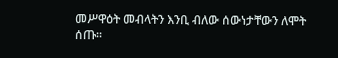መሥዋዕት መብላትን እንቢ ብለው ሰውነታቸውን ለሞት ሰጡ።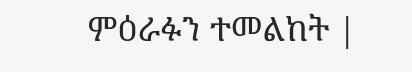ምዕራፉን ተመልከት |